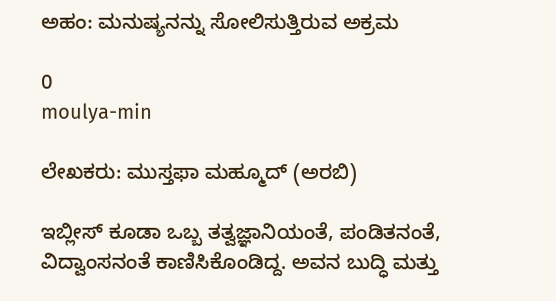ಅಹಂ: ಮನುಷ್ಯನನ್ನು ಸೋಲಿಸುತ್ತಿರುವ ಅಕ್ರಮ

0
moulya-min

ಲೇಖಕರು: ಮುಸ್ತಫಾ ಮಹ್ಮೂದ್ (ಅರಬಿ)

ಇಬ್ಲೀಸ್ ಕೂಡಾ ಒಬ್ಬ ತತ್ವಜ್ಞಾನಿಯಂತೆ, ಪಂಡಿತನಂತೆ, ವಿದ್ವಾಂಸನಂತೆ ಕಾಣಿಸಿಕೊಂಡಿದ್ದ. ಅವನ ಬುದ್ಧಿ ಮತ್ತು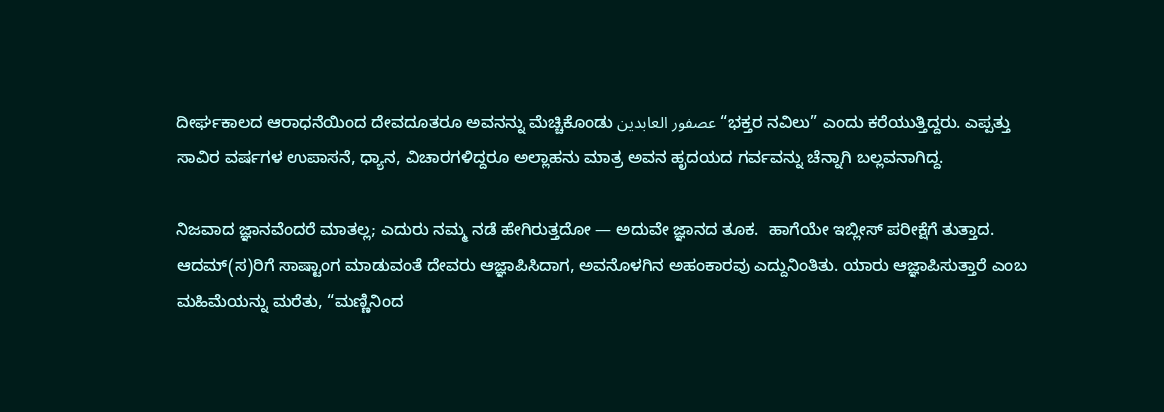ದೀರ್ಘಕಾಲದ ಆರಾಧನೆಯಿಂದ ದೇವದೂತರೂ ಅವನನ್ನು ಮೆಚ್ಚಿಕೊಂಡು عصفور العابدين “ಭಕ್ತರ ನವಿಲು” ಎಂದು ಕರೆಯುತ್ತಿದ್ದರು. ಎಪ್ಪತ್ತು ಸಾವಿರ ವರ್ಷಗಳ ಉಪಾಸನೆ, ಧ್ಯಾನ, ವಿಚಾರಗಳಿದ್ದರೂ ಅಲ್ಲಾಹನು ಮಾತ್ರ ಅವನ ಹೃದಯದ ಗರ್ವವನ್ನು ಚೆನ್ನಾಗಿ ಬಲ್ಲವನಾಗಿದ್ದ.

ನಿಜವಾದ ಜ್ಞಾನವೆಂದರೆ ಮಾತಲ್ಲ; ಎದುರು ನಮ್ಮ ನಡೆ ಹೇಗಿರುತ್ತದೋ — ಅದುವೇ ಜ್ಞಾನದ ತೂಕ.  ಹಾಗೆಯೇ ಇಬ್ಲೀಸ್ ಪರೀಕ್ಷೆಗೆ ತುತ್ತಾದ. ಆದಮ್‌(ಸ)ರಿಗೆ ಸಾಷ್ಟಾಂಗ ಮಾಡುವಂತೆ ದೇವರು ಆಜ್ಞಾಪಿಸಿದಾಗ, ಅವನೊಳಗಿನ ಅಹಂಕಾರವು ಎದ್ದುನಿಂತಿತು. ಯಾರು ಆಜ್ಞಾಪಿಸುತ್ತಾರೆ ಎಂಬ ಮಹಿಮೆಯನ್ನು ಮರೆತು, “ಮಣ್ಣಿನಿಂದ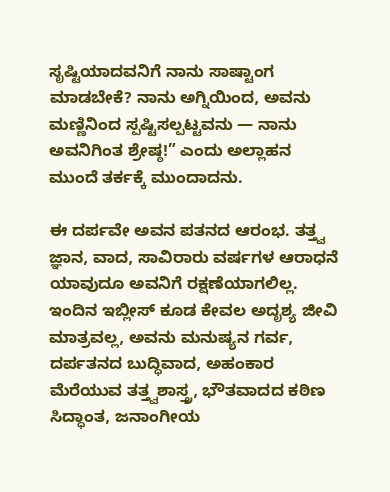ಸೃಷ್ಟಿಯಾದವನಿಗೆ ನಾನು ಸಾಷ್ಟಾಂಗ ಮಾಡಬೇಕೆ? ನಾನು ಅಗ್ನಿಯಿಂದ, ಅವನು ಮಣ್ಣಿನಿಂದ ಸ್ಪಷ್ಟಿಸಲ್ಪಟ್ಟವನು — ನಾನು ಅವನಿಗಿಂತ ಶ್ರೇಷ್ಠ!” ಎಂದು ಅಲ್ಲಾಹನ ಮುಂದೆ ತರ್ಕಕ್ಕೆ ಮುಂದಾದನು.

ಈ ದರ್ಪವೇ ಅವನ ಪತನದ ಆರಂಭ. ತತ್ತ್ವ ಜ್ಞಾನ, ವಾದ, ಸಾವಿರಾರು ವರ್ಷಗಳ ಆರಾಧನೆ ಯಾವುದೂ ಅವನಿಗೆ ರಕ್ಷಣೆಯಾಗಲಿಲ್ಲ. ಇಂದಿನ ಇಬ್ಲೀಸ್ ಕೂಡ ಕೇವಲ ಅದೃಶ್ಯ ಜೀವಿ ಮಾತ್ರವಲ್ಲ, ಅವನು ಮನುಷ್ಯನ ಗರ್ವ, ದರ್ಪತನದ ಬುದ್ಧಿವಾದ, ಅಹಂಕಾರ ಮೆರೆಯುವ ತತ್ತ್ವಶಾಸ್ತ್ರ, ಭೌತವಾದದ ಕಠಿಣ ಸಿದ್ಧಾಂತ, ಜನಾಂಗೀಯ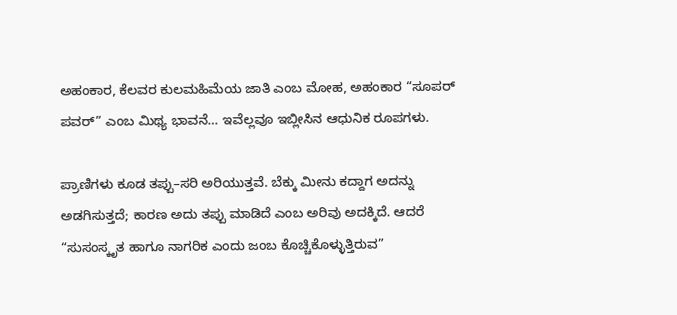ಅಹಂಕಾರ, ಕೆಲವರ ಕುಲಮಹಿಮೆಯ ಜಾತಿ ಎಂಬ ಮೋಹ, ಅಹಂಕಾರ “ಸೂಪರ್‌ ಪವರ್” ಎಂಬ ಮಿಥ್ಯ ಭಾವನೆ… ಇವೆಲ್ಲವೂ ಇಬ್ಲೀಸಿನ ಆಧುನಿಕ ರೂಪಗಳು.

ಪ್ರಾಣಿಗಳು ಕೂಡ ತಪ್ಪು–ಸರಿ ಅರಿಯುತ್ತವೆ. ಬೆಕ್ಕು ಮೀನು ಕದ್ದಾಗ ಅದನ್ನು ಅಡಗಿಸುತ್ತದೆ; ಕಾರಣ ಅದು ತಪ್ಪು ಮಾಡಿದೆ ಎಂಬ ಅರಿವು ಅದಕ್ಕಿದೆ. ಆದರೆ “ಸುಸಂಸ್ಕೃತ ಹಾಗೂ ನಾಗರಿಕ ಎಂದು ಜಂಬ ಕೊಚ್ಚಿಕೊಳ್ಳುತ್ತಿರುವ”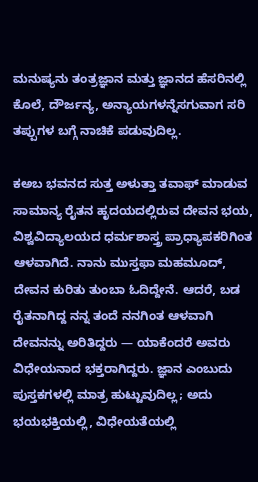ಮನುಷ್ಯನು ತಂತ್ರಜ್ಞಾನ ಮತ್ತು ಜ್ಞಾನದ ಹೆಸರಿನಲ್ಲಿ ಕೊಲೆ, ದೌರ್ಜನ್ಯ, ಅನ್ಯಾಯಗಳನ್ನೆಸಗುವಾಗ ಸರಿ ತಪ್ಪುಗಳ ಬಗ್ಗೆ ನಾಚಿಕೆ ಪಡುವುದಿಲ್ಲ.

ಕಅಬ ಭವನದ ಸುತ್ತ ಅಳುತ್ತಾ ತವಾಫ್ ಮಾಡುವ ಸಾಮಾನ್ಯ ರೈತನ ಹೃದಯದಲ್ಲಿರುವ ದೇವನ ಭಯ, ವಿಶ್ವವಿದ್ಯಾಲಯದ ಧರ್ಮಶಾಸ್ತ್ರ ಪ್ರಾಧ್ಯಾಪಕರಿಗಿಂತ ಆಳವಾಗಿದೆ. ನಾನು ಮುಸ್ತಫಾ ಮಹಮೂದ್, ದೇವನ ಕುರಿತು ತುಂಬಾ ಓದಿದ್ದೇನೆ. ಆದರೆ, ಬಡ ರೈತನಾಗಿದ್ದ ನನ್ನ ತಂದೆ ನನಗಿಂತ ಆಳವಾಗಿ ದೇವನನ್ನು ಅರಿತಿದ್ದರು — ಯಾಕೆಂದರೆ ಅವರು ವಿಧೇಯನಾದ ಭಕ್ತರಾಗಿದ್ದರು. ಜ್ಞಾನ ಎಂಬುದು ಪುಸ್ತಕಗಳಲ್ಲಿ ಮಾತ್ರ ಹುಟ್ಟುವುದಿಲ್ಲ; ಅದು ಭಯಭಕ್ತಿಯಲ್ಲಿ, ವಿಧೇಯತೆಯಲ್ಲಿ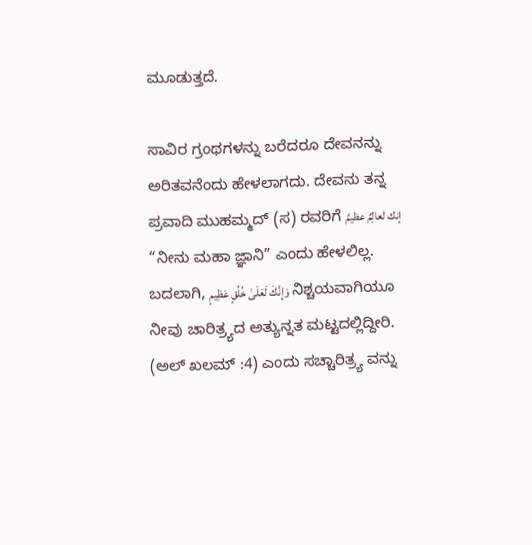ಮೂಡುತ್ತದೆ.

ಸಾವಿರ ಗ್ರಂಥಗಳನ್ನು ಬರೆದರೂ ದೇವನನ್ನು ಅರಿತವನೆಂದು ಹೇಳಲಾಗದು. ದೇವನು ತನ್ನ ಪ್ರವಾದಿ ಮುಹಮ್ಮದ್‌ (ಸ) ರವರಿಗೆ إنك لعالِمٌ عظيمٌ “ನೀನು ಮಹಾ ಜ್ಞಾನಿ” ಎಂದು ಹೇಳಲಿಲ್ಲ. ಬದಲಾಗಿ, وَإِنَّكَ لَعَلَىٰ خُلُقٍ عَظِيمٍ ನಿಶ್ಚಯವಾಗಿಯೂ ನೀವು ಚಾರಿತ್ರ್ಯದ ಅತ್ಯುನ್ನತ ಮಟ್ಟದಲ್ಲಿದ್ದೀರಿ. (ಅಲ್ ಖಲಮ್ :4) ಎಂದು ಸಚ್ಚಾರಿತ್ರ್ಯ ವನ್ನು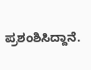ಪ್ರಶಂಶಿಸಿದ್ದಾನೆ.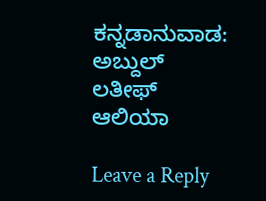ಕನ್ನಡಾನುವಾಡ: ಅಬ್ದುಲ್‌ ಲತೀಫ್‌ ಆಲಿಯಾ

Leave a Reply